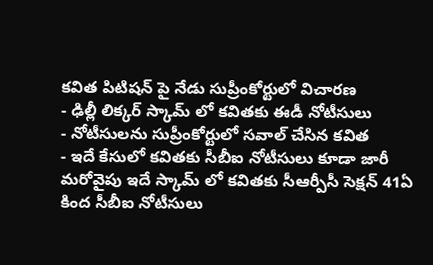కవిత పిటిషన్ పై నేడు సుప్రీంకోర్టులో విచారణ
- ఢిల్లీ లిక్కర్ స్కామ్ లో కవితకు ఈడీ నోటీసులు
- నోటీసులను సుప్రీంకోర్టులో సవాల్ చేసిన కవిత
- ఇదే కేసులో కవితకు సీబీఐ నోటీసులు కూడా జారీ
మరోవైపు ఇదే స్కామ్ లో కవితకు సీఆర్పీసీ సెక్షన్ 41ఏ కింద సీబీఐ నోటీసులు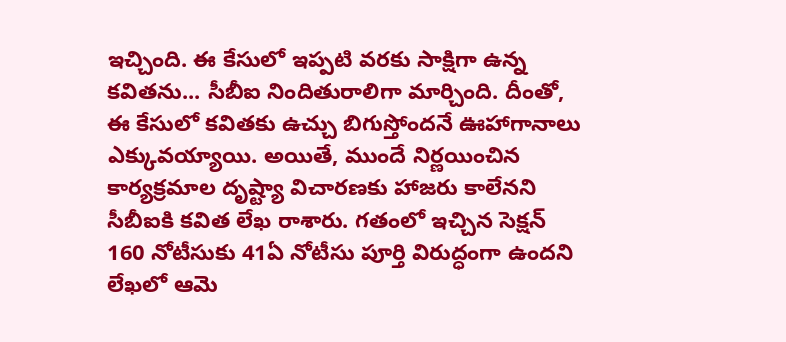ఇచ్చింది. ఈ కేసులో ఇప్పటి వరకు సాక్షిగా ఉన్న కవితను... సీబీఐ నిందితురాలిగా మార్చింది. దీంతో, ఈ కేసులో కవితకు ఉచ్చు బిగుస్తోందనే ఊహాగానాలు ఎక్కువయ్యాయి. అయితే, ముందే నిర్ణయించిన కార్యక్రమాల దృష్ట్యా విచారణకు హాజరు కాలేనని సీబీఐకి కవిత లేఖ రాశారు. గతంలో ఇచ్చిన సెక్షన్ 160 నోటీసుకు 41ఏ నోటీసు పూర్తి విరుద్ధంగా ఉందని లేఖలో ఆమె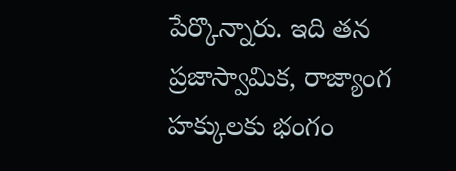పేర్కొన్నారు. ఇది తన ప్రజాస్వామిక, రాజ్యాంగ హక్కులకు భంగం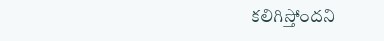కలిగిస్తోందని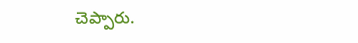చెప్పారు.